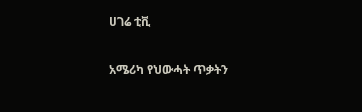ሀገሬ ቲቪ

አሜሪካ የህውሓት ጥቃትን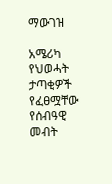ማውገዝ

አሜሪካ የህወሓት ታጣቂዎች የፈፀሟቸው የሰብዓዊ መብት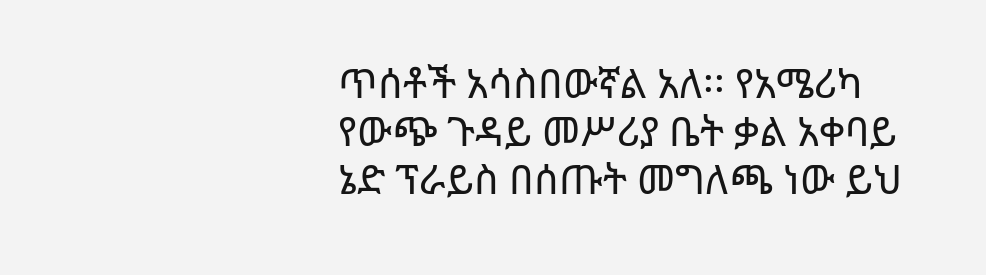ጥሰቶች አሳስበውኛል አለ፡፡ የአሜሪካ የውጭ ጉዳይ መሥሪያ ቤት ቃል አቀባይ ኔድ ፕራይስ በሰጡት መግለጫ ነው ይህ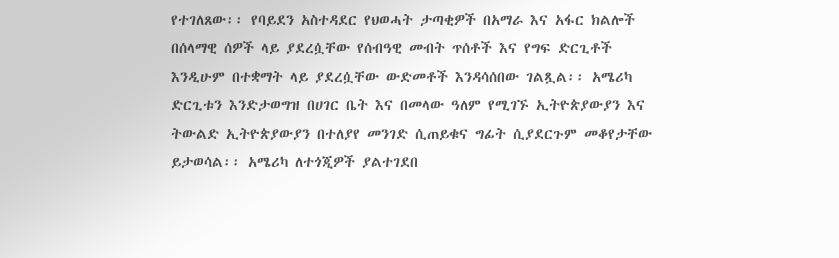የተገለጸው፡፡ የባይደን አስተዳደር የህወሓት ታጣቂዎች በአማራ እና አፋር ክልሎች በሰላማዊ ሰዎች ላይ ያደረሷቸው የሰብዓዊ መብት ጥሰቶች እና የግፍ ድርጊቶች እንዲሁም በተቋማት ላይ ያደረሷቸው ውድመቶች እንዳሳሰበው ገልጿል፡፡ አሜሪካ ድርጊቱን እንድታወግዝ በሀገር ቤት እና በመላው ዓለም የሚገኙ ኢትዮጵያውያን እና ትውልድ ኢትዮጵያውያን በተለያየ መንገድ ሲጠይቁና ግፊት ሲያደርጉም መቆየታቸው ይታወሳል፡፡ አሜሪካ ለተጎጂዎች ያልተገደበ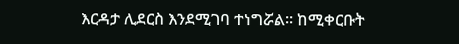እርዳታ ሊደርስ እንደሚገባ ተነግሯል፡፡ ከሚቀርቡት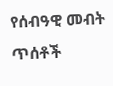የሰብዓዊ መብት ጥሰቶች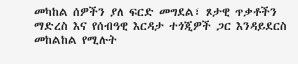መካከል ሰዎችን ያለ ፍርድ መግደል፣ ጾታዊ ጥቃቶችን ማድረስ እና የሰብዓዊ እርዳታ ተጎጂዎች ጋር እንዳይደርስ መከልከል የሚሉት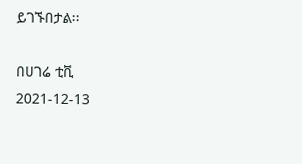ይገኙበታል፡፡

በሀገሬ ቲቪ
2021-12-13